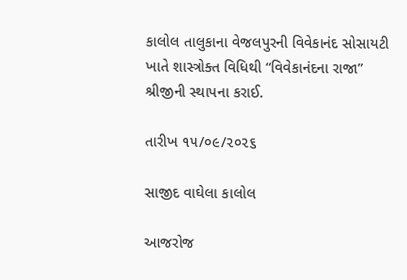કાલોલ તાલુકાના વેજલપુરની વિવેકાનંદ સોસાયટી ખાતે શાસ્ત્રોક્ત વિધિથી “વિવેકાનંદના રાજા” શ્રીજીની સ્થાપના કરાઈ.

તારીખ ૧૫/૦૯/૨૦૨૬

સાજીદ વાઘેલા કાલોલ

આજરોજ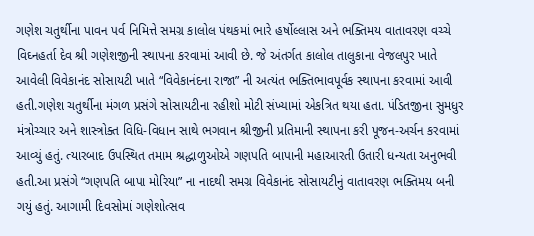ગણેશ ચતુર્થીના પાવન પર્વ નિમિત્તે સમગ્ર કાલોલ પંથકમાં ભારે હર્ષોલ્લાસ અને ભક્તિમય વાતાવરણ વચ્ચે વિઘ્નહર્તા દેવ શ્રી ગણેશજીની સ્થાપના કરવામાં આવી છે. જે અંતર્ગત કાલોલ તાલુકાના વેજલપુર ખાતે આવેલી વિવેકાનંદ સોસાયટી ખાતે “વિવેકાનંદના રાજા” ની અત્યંત ભક્તિભાવપૂર્વક સ્થાપના કરવામાં આવી હતી.ગણેશ ચતુર્થીના મંગળ પ્રસંગે સોસાયટીના રહીશો મોટી સંખ્યામાં એકત્રિત થયા હતા. પંડિતજીના સુમધુર મંત્રોચ્ચાર અને શાસ્ત્રોક્ત વિધિ-વિધાન સાથે ભગવાન શ્રીજીની પ્રતિમાની સ્થાપના કરી પૂજન-અર્ચન કરવામાં આવ્યું હતું. ત્યારબાદ ઉપસ્થિત તમામ શ્રદ્ધાળુઓએ ગણપતિ બાપાની મહાઆરતી ઉતારી ધન્યતા અનુભવી હતી.આ પ્રસંગે “ગણપતિ બાપા મોરિયા” ના નાદથી સમગ્ર વિવેકાનંદ સોસાયટીનું વાતાવરણ ભક્તિમય બની ગયું હતું. આગામી દિવસોમાં ગણેશોત્સવ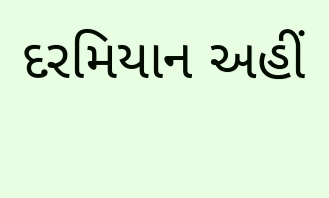દરમિયાન અહીં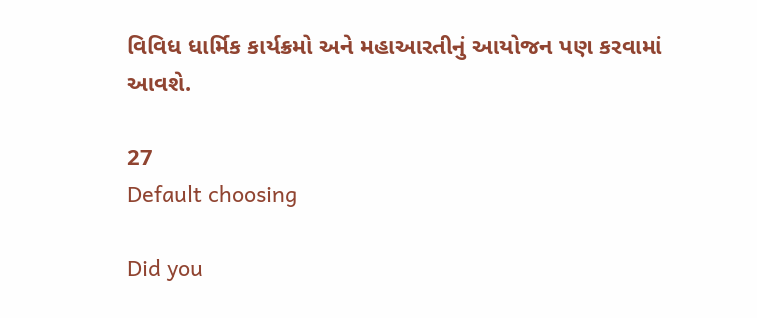વિવિધ ધાર્મિક કાર્યક્રમો અને મહાઆરતીનું આયોજન પણ કરવામાં આવશે.

27
Default choosing

Did you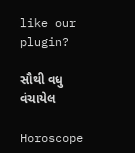like our plugin?

સૌથી વધુ વંચાયેલ

Horoscope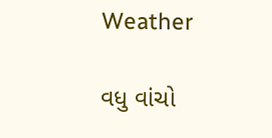Weather

વધુ વાંચો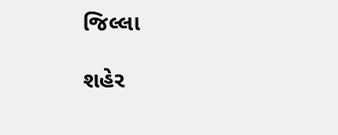જિલ્લા

શહેર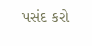પસંદ કરો